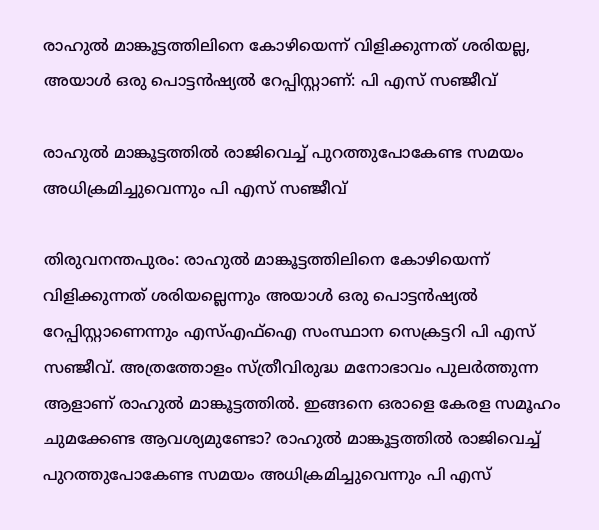രാഹുൽ മാങ്കൂട്ടത്തിലിനെ കോഴിയെന്ന് വിളിക്കുന്നത് ശരിയല്ല, അയാൾ ഒരു പൊട്ടൻഷ്യൽ റേപ്പിസ്റ്റാണ്: പി എസ് സഞ്ജീവ്

രാഹുല്‍ മാങ്കൂട്ടത്തില്‍ രാജിവെച്ച് പുറത്തുപോകേണ്ട സമയം അധിക്രമിച്ചുവെന്നും പി എസ് സഞ്ജീവ്

തിരുവനന്തപുരം: രാഹുല്‍ മാങ്കൂട്ടത്തിലിനെ കോഴിയെന്ന് വിളിക്കുന്നത് ശരിയല്ലെന്നും അയാള്‍ ഒരു പൊട്ടന്‍ഷ്യല്‍ റേപ്പിസ്റ്റാണെന്നും എസ്എഫ്‌ഐ സംസ്ഥാന സെക്രട്ടറി പി എസ് സഞ്ജീവ്. അത്രത്തോളം സ്ത്രീവിരുദ്ധ മനോഭാവം പുലര്‍ത്തുന്ന ആളാണ് രാഹുല്‍ മാങ്കൂട്ടത്തില്‍. ഇങ്ങനെ ഒരാളെ കേരള സമൂഹം ചുമക്കേണ്ട ആവശ്യമുണ്ടോ? രാഹുല്‍ മാങ്കൂട്ടത്തില്‍ രാജിവെച്ച് പുറത്തുപോകേണ്ട സമയം അധിക്രമിച്ചുവെന്നും പി എസ്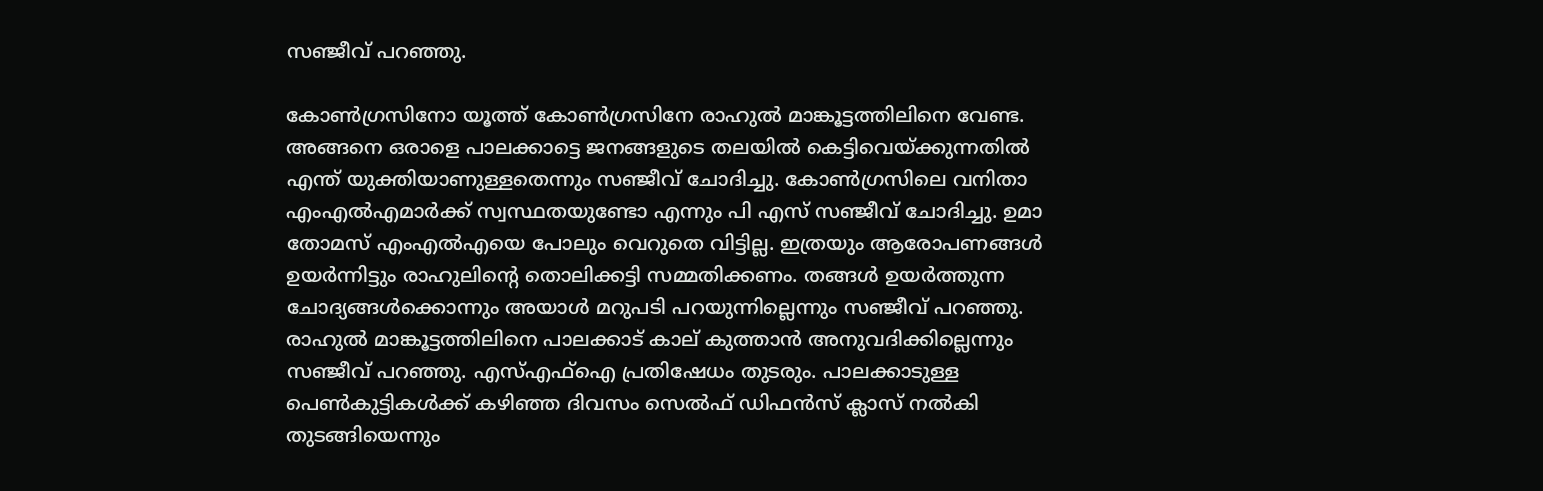സഞ്ജീവ് പറഞ്ഞു.

കോണ്‍ഗ്രസിനോ യൂത്ത് കോണ്‍ഗ്രസിനേ രാഹുല്‍ മാങ്കൂട്ടത്തിലിനെ വേണ്ട. അങ്ങനെ ഒരാളെ പാലക്കാട്ടെ ജനങ്ങളുടെ തലയില്‍ കെട്ടിവെയ്ക്കുന്നതില്‍ എന്ത് യുക്തിയാണുള്ളതെന്നും സഞ്ജീവ് ചോദിച്ചു. കോണ്‍ഗ്രസിലെ വനിതാ എംഎല്‍എമാര്‍ക്ക് സ്വസ്ഥതയുണ്ടോ എന്നും പി എസ് സഞ്ജീവ് ചോദിച്ചു. ഉമാ തോമസ് എംഎല്‍എയെ പോലും വെറുതെ വിട്ടില്ല. ഇത്രയും ആരോപണങ്ങള്‍ ഉയര്‍ന്നിട്ടും രാഹുലിന്റെ തൊലിക്കട്ടി സമ്മതിക്കണം. തങ്ങള്‍ ഉയര്‍ത്തുന്ന ചോദ്യങ്ങള്‍ക്കൊന്നും അയാള്‍ മറുപടി പറയുന്നില്ലെന്നും സഞ്ജീവ് പറഞ്ഞു. രാഹുല്‍ മാങ്കൂട്ടത്തിലിനെ പാലക്കാട് കാല് കുത്താന്‍ അനുവദിക്കില്ലെന്നും സഞ്ജീവ് പറഞ്ഞു. എസ്എഫ്‌ഐ പ്രതിഷേധം തുടരും. പാലക്കാടുള്ള പെണ്‍കുട്ടികള്‍ക്ക് കഴിഞ്ഞ ദിവസം സെല്‍ഫ് ഡിഫന്‍സ് ക്ലാസ് നല്‍കി തുടങ്ങിയെന്നും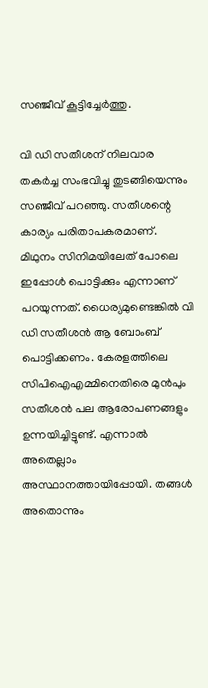സഞ്ജീവ് കൂട്ടിച്ചേര്‍ത്തു.

വി ഡി സതീശന് നിലവാര തകര്‍ച്ച സംഭവിച്ചു തുടങ്ങിയെന്നും സഞ്ജീവ് പറഞ്ഞു. സതീശന്റെ കാര്യം പരിതാപകരമാണ്. മിഥുനം സിനിമയിലേത് പോലെ ഇപ്പോള്‍ പൊട്ടിക്കും എന്നാണ് പറയുന്നത്. ധൈര്യമുണ്ടെങ്കില്‍ വി ഡി സതീശന്‍ ആ ബോംബ് പൊട്ടിക്കണം. കേരളത്തിലെ സിപിഐഎമ്മിനെതിരെ മുന്‍പും സതീശന്‍ പല ആരോപണങ്ങളും ഉന്നയിച്ചിട്ടുണ്ട്. എന്നാല്‍ അതെല്ലാം അസ്ഥാനത്തായിപ്പോയി. തങ്ങള്‍ അതൊന്നും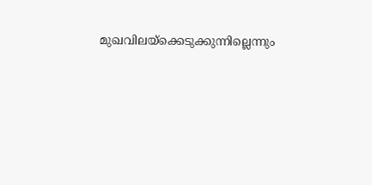മുഖവിലയ്‌ക്കെടുക്കുന്നില്ലെന്നും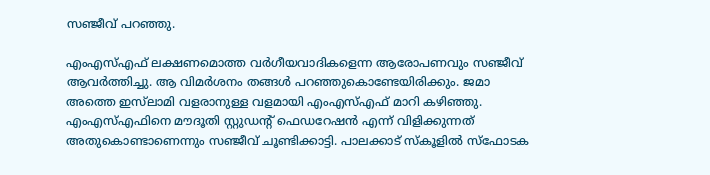സഞ്ജീവ് പറഞ്ഞു.

എംഎസ്എഫ് ലക്ഷണമൊത്ത വര്‍ഗീയവാദികളെന്ന ആരോപണവും സഞ്ജീവ് ആവര്‍ത്തിച്ചു. ആ വിമര്‍ശനം തങ്ങള്‍ പറഞ്ഞുകൊണ്ടേയിരിക്കും. ജമാ അത്തെ ഇസ്‌ലാമി വളരാനുള്ള വളമായി എംഎസ്എഫ് മാറി കഴിഞ്ഞു. എംഎസ്എഫിനെ മൗദൂതി സ്റ്റുഡന്റ് ഫെഡറേഷന്‍ എന്ന് വിളിക്കുന്നത് അതുകൊണ്ടാണെന്നും സഞ്ജീവ് ചൂണ്ടിക്കാട്ടി. പാലക്കാട് സ്‌കൂളില്‍ സ്‌ഫോടക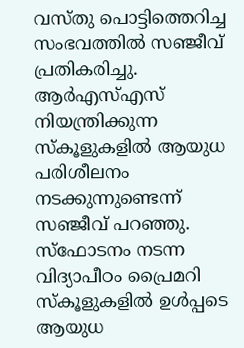വസ്തു പൊട്ടിത്തെറിച്ച സംഭവത്തില്‍ സഞ്ജീവ് പ്രതികരിച്ചു. ആര്‍എസ്എസ് നിയന്ത്രിക്കുന്ന സ്‌കൂളുകളില്‍ ആയുധ പരിശീലനം നടക്കുന്നുണ്ടെന്ന് സഞ്ജീവ് പറഞ്ഞു. സ്‌ഫോടനം നടന്ന വിദ്യാപീഠം പ്രൈമറി സ്‌കൂളുകളില്‍ ഉള്‍പ്പടെ ആയുധ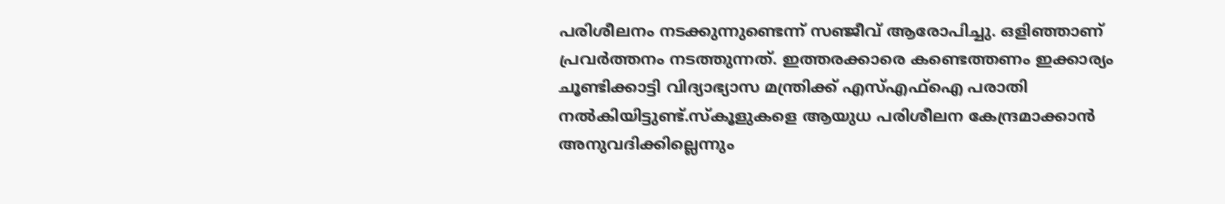പരിശീലനം നടക്കുന്നുണ്ടെന്ന് സഞ്ജീവ് ആരോപിച്ചു. ഒളിഞ്ഞാണ് പ്രവര്‍ത്തനം നടത്തുന്നത്. ഇത്തരക്കാരെ കണ്ടെത്തണം ഇക്കാര്യം ചൂണ്ടിക്കാട്ടി വിദ്യാഭ്യാസ മന്ത്രിക്ക് എസ്എഫ്‌ഐ പരാതി നല്‍കിയിട്ടുണ്ട്.സ്‌കൂളുകളെ ആയുധ പരിശീലന കേന്ദ്രമാക്കാന്‍ അനുവദിക്കില്ലെന്നും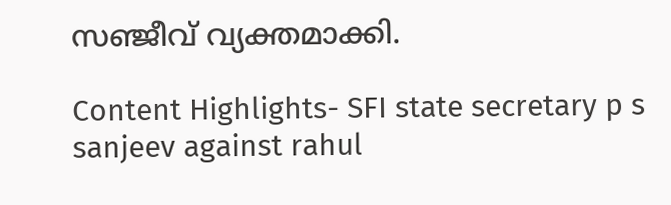സഞ്ജീവ് വ്യക്തമാക്കി.

Content Highlights- SFI state secretary p s sanjeev against rahul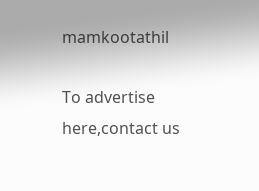mamkootathil

To advertise here,contact us